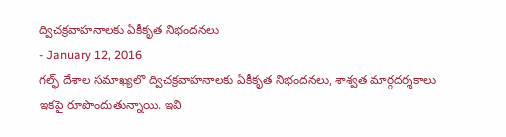ద్విచక్రవాహనాలకు ఏకీకృత నిభందనలు
- January 12, 2016
గల్ఫ్ దేశాల సమాఖ్యలొ ద్విచక్రవాహనాలకు ఏకీకృత నిభందనలు, శాశ్వత మార్గదర్శకాలు ఇకపై రూపొందుతున్నాయి. ఇవి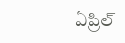ఏప్రిల్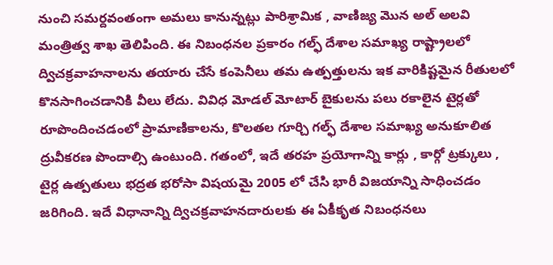నుంచి సమర్దవంతంగా అమలు కానున్నట్లు పారిశ్రామిక , వాణిజ్య మొన అల్ అలవి మంత్రిత్వ శాఖ తెలిపింది. ఈ నిబంధనల ప్రకారం గల్ఫ్ దేశాల సమాఖ్య రాష్ట్రాలలో ద్విచక్రవాహనాలను తయారు చేసే కంపెనీలు తమ ఉత్పత్తులను ఇక వారికిష్టమైన రీతులలో కొనసాగించడానికి వీలు లేదు. వివిధ మోడల్ మోటార్ బైకులను పలు రకాలైన టైర్లతో రూపొందించడంలో ప్రామాణికాలను, కొలతల గూర్చి గల్ఫ్ దేశాల సమాఖ్య అనుకూలిత ద్రువీకరణ పొందాల్సి ఉంటుంది. గతంలో, ఇదే తరహ ప్రయోగాన్ని కార్లు , కార్గో ట్రక్కులు , టైర్ల ఉత్పతులు భద్రత భరోసా విషయమై 2005 లో చేసి భారీ విజయాన్ని సాధించడం జరిగింది. ఇదే విధానాన్ని ద్విచక్రవాహనదారులకు ఈ ఏకీకృత నిబంధనలు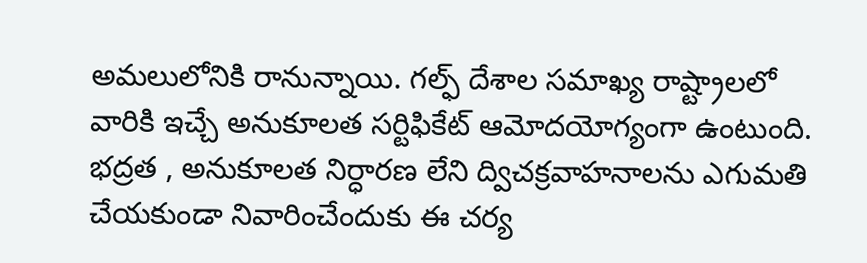అమలులోనికి రానున్నాయి. గల్ఫ్ దేశాల సమాఖ్య రాష్ట్రాలలో వారికి ఇచ్చే అనుకూలత సర్టిఫికేట్ ఆమోదయోగ్యంగా ఉంటుంది. భద్రత , అనుకూలత నిర్ధారణ లేని ద్విచక్రవాహనాలను ఎగుమతి చేయకుండా నివారించేందుకు ఈ చర్య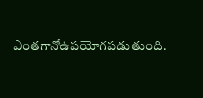ఎంతగానోఉపయోగపడుతుంది.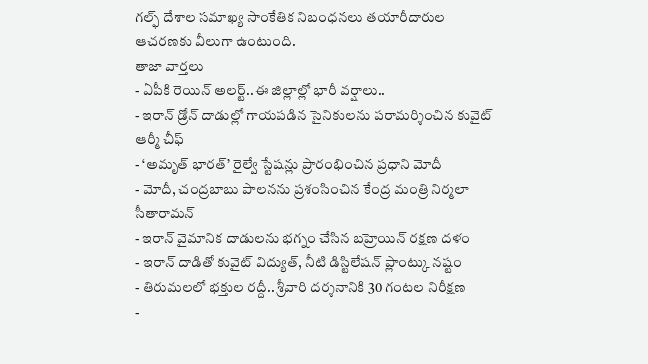గల్ఫ్ దేశాల సమాఖ్య సాంకేతిక నిబంధనలు తయారీదారుల ఆచరణకు వీలుగా ఉంటుంది.
తాజా వార్తలు
- ఏపీకి రెయిన్ అలర్ట్..ఈ జిల్లాల్లో భారీ వర్షాలు..
- ఇరాన్ డ్రోన్ దాడుల్లో గాయపడిన సైనికులను పరామర్శించిన కువైట్ ఆర్మీ చీఫ్
- ‘అమృత్ భారత్’ రైల్వే స్టేషన్లు ప్రారంభించిన ప్రధాని మోదీ
- మోదీ, చంద్రబాబు పాలనను ప్రశంసించిన కేంద్ర మంత్రి నిర్మలా సీతారామన్
- ఇరాన్ వైమానిక దాడులను భగ్నం చేసిన బహ్రెయిన్ రక్షణ దళం
- ఇరాన్ దాడితో కువైట్ విద్యుత్, నీటి డిస్టిలేషన్ ప్లాంట్కు నష్టం
- తిరుమలలో భక్తుల రద్దీ.. శ్రీవారి దర్శనానికి 30 గంటల నిరీక్షణ
-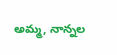అమ్మ, నాన్నల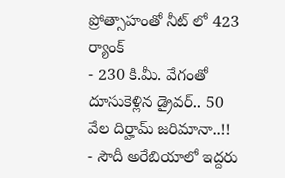ప్రోత్సాహంతో నీట్ లో 423 ర్యాంక్
- 230 కి.మీ. వేగంతో దూసుకెళ్లిన డ్రైవర్.. 50 వేల దిర్హామ్ జరిమానా..!!
- సౌదీ అరేబియాలో ఇద్దరు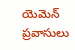యెమెన్ ప్రవాసులు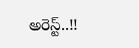అరెస్ట్..!!